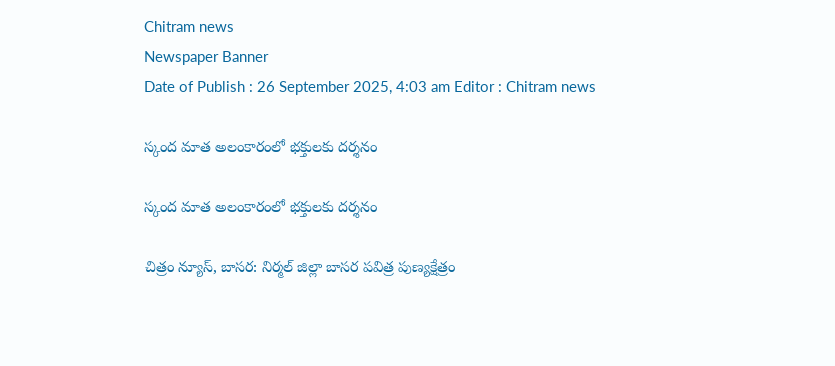Chitram news
Newspaper Banner
Date of Publish : 26 September 2025, 4:03 am Editor : Chitram news

స్కంద మాత అలంకారంలో భక్తులకు దర్శనం

స్కంద మాత అలంకారంలో భక్తులకు దర్శనం

చిత్రం న్యూస్, బాసర: నిర్మల్ జిల్లా బాసర పవిత్ర పుణ్యక్షేత్రం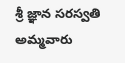శ్రీ జ్ఞాన సరస్వతి అమ్మవారు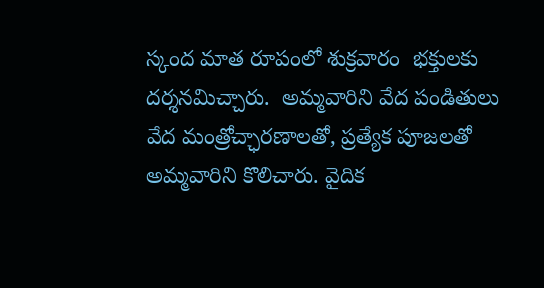స్కంద మాత రూపంలో శుక్రవారం  భక్తులకు దర్శనమిచ్చారు.  అమ్మవారిని వేద పండితులు వేద మంత్రోచ్ఛారణాలతో, ప్రత్యేక పూజలతో అమ్మవారిని కొలిచారు. వైదిక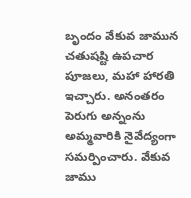బృందం వేకువ జామున చతుషష్టి ఉపచార పూజలు, మహా హారతి ఇచ్చారు. అనంతరం పెరుగు అన్నంను అమ్మవారికి నైవేద్యంగా సమర్పించారు. వేకువ జాము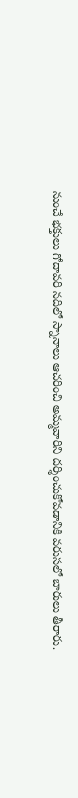నుంచే భక్తులు గోదావరి నదిలో స్నానాలు ఆచరించి అమ్మవారిని దర్శించుకోవడానికి వరుసలో బారులు తీరారు.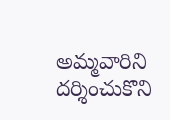అమ్మవారిని దర్శించుకొని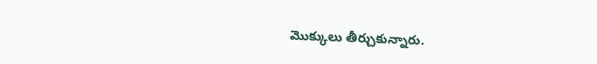మొక్కులు తీర్చుకున్నారు.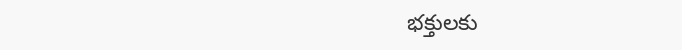భక్తులకు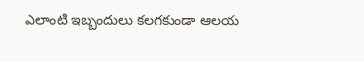ఎలాంటి ఇబ్బందులు కలగకుండా ఆలయ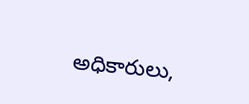అధికారులు,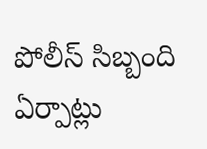పోలీస్ సిబ్బంది ఏర్పాట్లు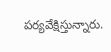పర్యవేక్షిస్తున్నారు.